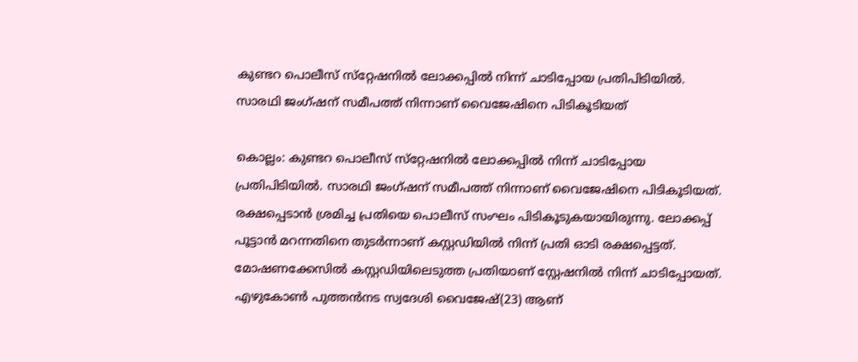കുണ്ടറ പൊലീസ് സ്‌റ്റേഷനിൽ ലോക്കപ്പിൽ നിന്ന് ചാടിപ്പോയ പ്രതി‌പിടിയിൽ. സാരഥി ജംഗ്ഷന് സമീപത്ത് നിന്നാണ് വൈജേഷിനെ പിടികൂടിയത്

കൊല്ലം: കുണ്ടറ പൊലീസ് സ്‌റ്റേഷനിൽ ലോക്കപ്പിൽ നിന്ന് ചാടിപ്പോയ പ്രതി‌പിടിയിൽ. സാരഥി ജംഗ്ഷന് സമീപത്ത് നിന്നാണ് വൈജേഷിനെ പിടികൂടിയത്. രക്ഷപ്പെടാൻ ശ്രമിച്ച പ്രതിയെ പൊലീസ് സംഘം പിടികൂടുകയായിരുന്നു. ലോക്കപ്പ് പൂട്ടാൻ മറന്നതിനെ തുടർന്നാണ് കസ്റ്റഡിയിൽ നിന്ന് പ്രതി ഓടി രക്ഷപ്പെട്ടത്. മോഷണക്കേസിൽ കസ്റ്റഡിയിലെടുത്ത പ്രതിയാണ് സ്റ്റേഷനിൽ നിന്ന് ചാടിപ്പോയത്. എഴുകോൺ പുത്തൻനട സ്വദേശി വൈജേഷ്(23) ആണ്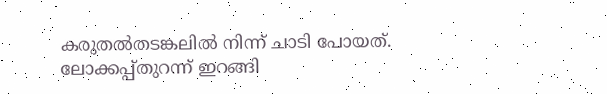കരുതൽതടങ്കലിൽ നിന്ന് ചാടി പോയത്. ലോക്കപ്പ്തുറന്ന് ഇറങ്ങി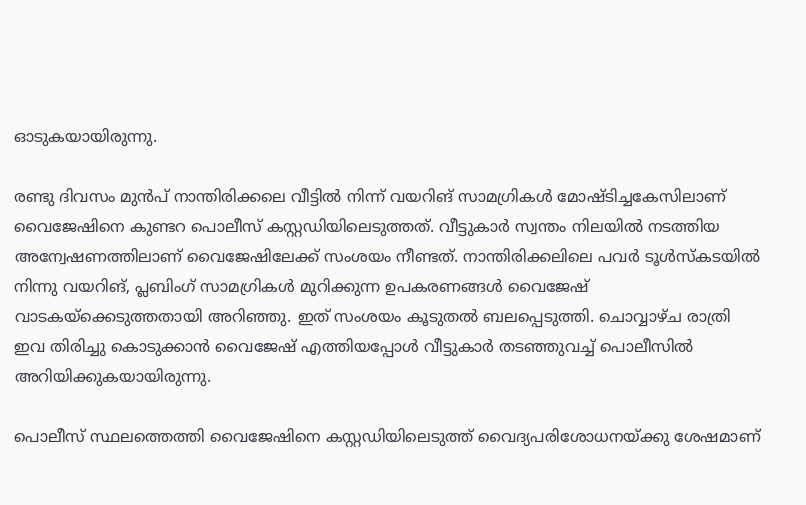ഓടുകയായിരുന്നു.

രണ്ടു ദിവസം മുൻപ് നാന്തിരിക്കലെ വീട്ടിൽ നിന്ന് വയറിങ് സാമഗ്രികൾ മോഷ്ടിച്ചകേസിലാണ് വൈജേഷിനെ കുണ്ടറ പൊലീസ് കസ്റ്റഡിയിലെടുത്തത്. വീട്ടുകാർ സ്വന്തം നിലയിൽ നടത്തിയ അന്വേഷണത്തിലാണ് വൈജേഷിലേക്ക് സംശയം നീണ്ടത്. നാന്തിരിക്കലിലെ പവർ ടൂൾസ്കടയിൽ നിന്നു വയറിങ്, പ്ലബിംഗ് സാമഗ്രികൾ മുറിക്കുന്ന ഉപകരണങ്ങൾ വൈജേഷ് വാടകയ്ക്കെടുത്തതായി അറിഞ്ഞു. ഇത് സംശയം കൂടുതൽ ബലപ്പെടുത്തി. ചൊവ്വാഴ്ച രാത്രി ഇവ തിരിച്ചു കൊടുക്കാൻ വൈജേഷ് എത്തിയപ്പോൾ വീട്ടുകാർ തടഞ്ഞുവച്ച് പൊലീസിൽ അറിയിക്കുകയായിരുന്നു.

പൊലീസ് സ്ഥലത്തെത്തി വൈജേഷിനെ കസ്റ്റഡിയിലെടുത്ത് വൈദ്യപരിശോധനയ്ക്കു ശേഷമാണ്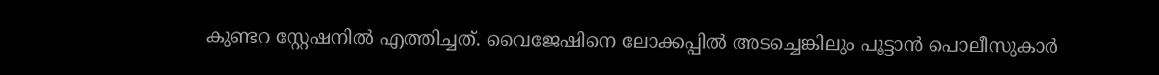കുണ്ടറ സ്റ്റേഷനിൽ എത്തിച്ചത്. വൈജേഷിനെ ലോക്കപ്പിൽ അടച്ചെങ്കിലും പൂട്ടാൻ പൊലീസുകാർ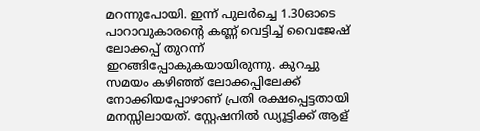മറന്നുപോയി. ഇന്ന് പുലർച്ചെ 1.30ഓടെ പാറാവുകാരന്റെ കണ്ണ് വെട്ടിച്ച് വൈജേഷ് ലോക്കപ്പ് തുറന്ന് ഇറങ്ങിപ്പോകുകയായിരുന്നു. കുറച്ചു സമയം കഴിഞ്ഞ് ലോക്കപ്പിലേക്ക് നോക്കിയപ്പോഴാണ് പ്രതി രക്ഷപ്പെട്ടതായി മനസ്സിലായത്. സ്റ്റേഷനിൽ ഡ്യൂട്ടിക്ക് ആള്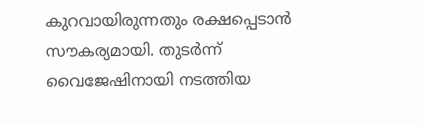കുറവായിരുന്നതും രക്ഷപ്പെടാൻ സൗകര്യമായി. തുടർന്ന് വൈജേഷിനായി നടത്തിയ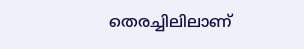തെരച്ചിലിലാണ്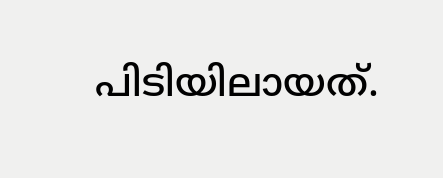പിടിയിലായത്.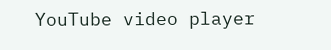YouTube video player